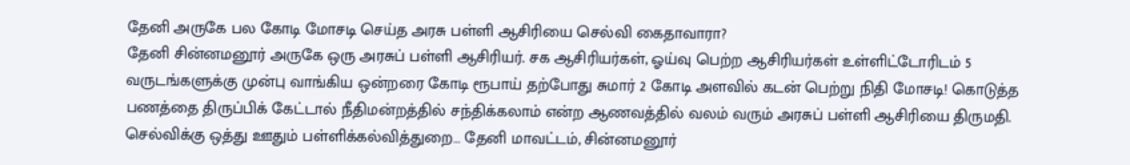தேனி அருகே பல கோடி மோசடி செய்த அரசு பள்ளி ஆசிரியை செல்வி கைதாவாரா?
தேனி சின்னமனூர் அருகே ஒரு அரசுப் பள்ளி ஆசிரியர். சக ஆசிரியர்கள், ஓய்வு பெற்ற ஆசிரியர்கள் உள்ளிட்டோரிடம் 5 வருடங்களுக்கு முன்பு வாங்கிய ஒன்றரை கோடி ரூபாய் தற்போது சுமார் 2 கோடி அளவில் கடன் பெற்று நிதி மோசடி! கொடுத்த பணத்தை திருப்பிக் கேட்டால் நீதிமன்றத்தில் சந்திக்கலாம் என்ற ஆணவத்தில் வலம் வரும் அரசுப் பள்ளி ஆசிரியை திருமதி. செல்விக்கு ஒத்து ஊதும் பள்ளிக்கல்வித்துறை… தேனி மாவட்டம், சின்னமனூர்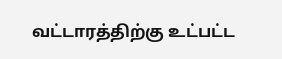வட்டாரத்திற்கு உட்பட்ட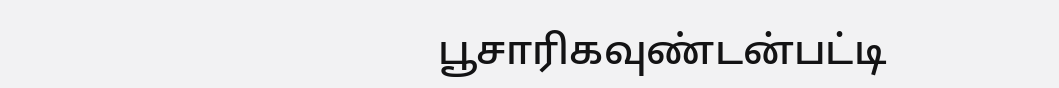பூசாரிகவுண்டன்பட்டி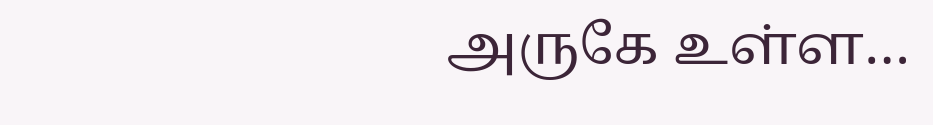அருகே உள்ள…